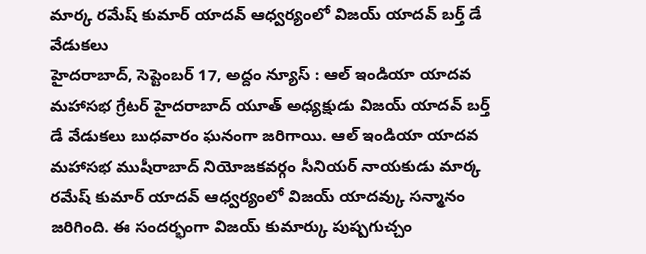మార్క రమేష్ కుమార్ యాదవ్ ఆధ్వర్యంలో విజయ్ యాదవ్ బర్త్ డే వేడుకలు
హైదరాబాద్, సెప్టెంబర్ 17, అద్దం న్యూస్ : ఆల్ ఇండియా యాదవ మహాసభ గ్రేటర్ హైదరాబాద్ యూత్ అధ్యక్షుడు విజయ్ యాదవ్ బర్త్ డే వేడుకలు బుధవారం ఘనంగా జరిగాయి. ఆల్ ఇండియా యాదవ మహాసభ ముషీరాబాద్ నియోజకవర్గం సీనియర్ నాయకుడు మార్క రమేష్ కుమార్ యాదవ్ ఆధ్వర్యంలో విజయ్ యాదవ్కు సన్మానం జరిగింది. ఈ సందర్భంగా విజయ్ కుమార్కు పుష్పగుచ్చం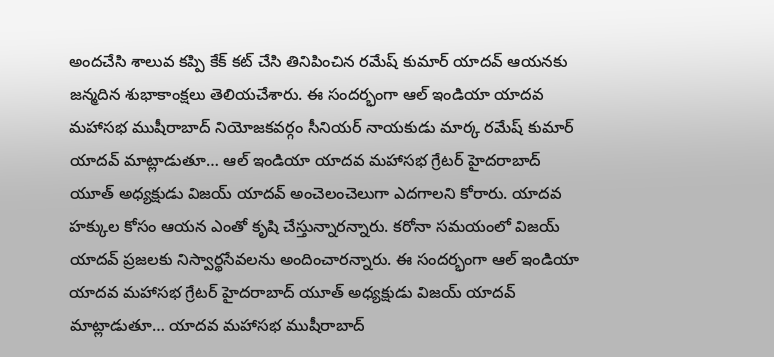అందచేసి శాలువ కప్పి కేక్ కట్ చేసి తినిపించిన రమేష్ కుమార్ యాదవ్ ఆయనకు జన్మదిన శుభాకాంక్షలు తెలియచేశారు. ఈ సందర్భంగా ఆల్ ఇండియా యాదవ మహాసభ ముషీరాబాద్ నియోజకవర్గం సీనియర్ నాయకుడు మార్క రమేష్ కుమార్ యాదవ్ మాట్లాడుతూ… ఆల్ ఇండియా యాదవ మహాసభ గ్రేటర్ హైదరాబాద్ యూత్ అధ్యక్షుడు విజయ్ యాదవ్ అంచెలంచెలుగా ఎదగాలని కోరారు. యాదవ హక్కుల కోసం ఆయన ఎంతో కృషి చేస్తున్నారన్నారు. కరోనా సమయంలో విజయ్ యాదవ్ ప్రజలకు నిస్వార్థసేవలను అందించారన్నారు. ఈ సందర్భంగా ఆల్ ఇండియా యాదవ మహాసభ గ్రేటర్ హైదరాబాద్ యూత్ అధ్యక్షుడు విజయ్ యాదవ్ మాట్లాడుతూ… యాదవ మహాసభ ముషీరాబాద్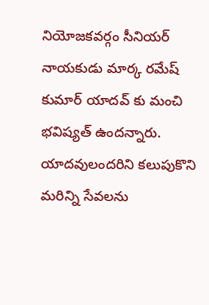నియోజకవర్గం సీనియర్ నాయకుడు మార్క రమేష్ కుమార్ యాదవ్ కు మంచి భవిష్యత్ ఉందన్నారు. యాదవులందరిని కలుపుకొని మరిన్ని సేవలను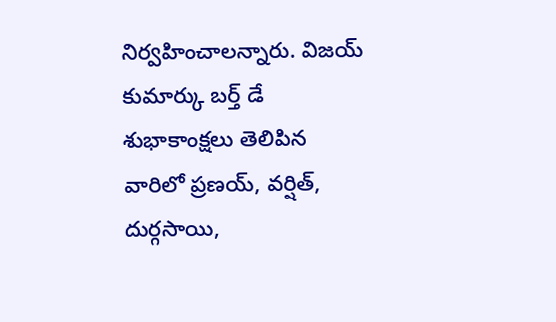నిర్వహించాలన్నారు. విజయ్ కుమార్కు బర్త్ డే శుభాకాంక్షలు తెలిపిన వారిలో ప్రణయ్, వర్షిత్, దుర్గసాయి,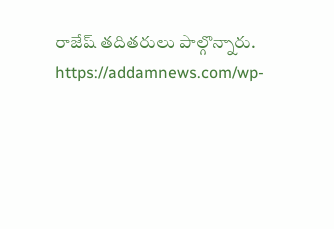రాజేష్ తదితరులు పాల్గొన్నారు.
https://addamnews.com/wp-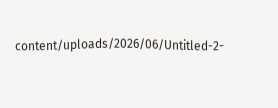content/uploads/2026/06/Untitled-2-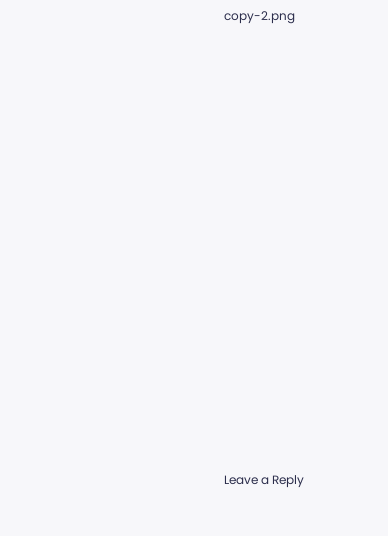copy-2.png

















Leave a Reply